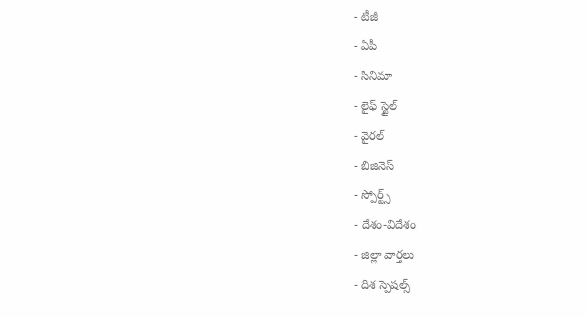- టీజీ
- ఏపీ
- సినిమా
- లైఫ్ స్టైల్
- వైరల్
- బిజినెస్
- స్పోర్ట్స్
- దేశం-విదేశం
- జిల్లా వార్తలు
- దిశ స్పెషల్స్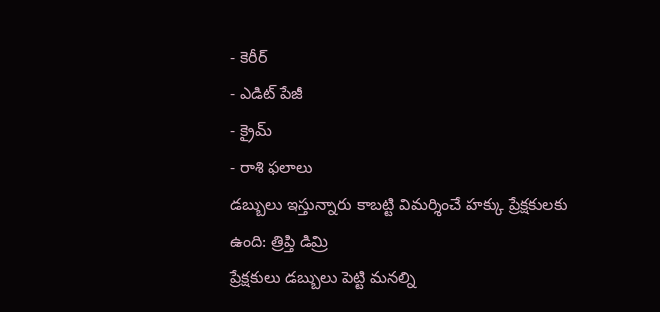- కెరీర్
- ఎడిట్ పేజీ
- క్రైమ్
- రాశి ఫలాలు
డబ్బులు ఇస్తున్నారు కాబట్టి విమర్శించే హక్కు ప్రేక్షకులకు ఉంది: త్రిప్తి డిమ్రి
ప్రేక్షకులు డబ్బులు పెట్టి మనల్ని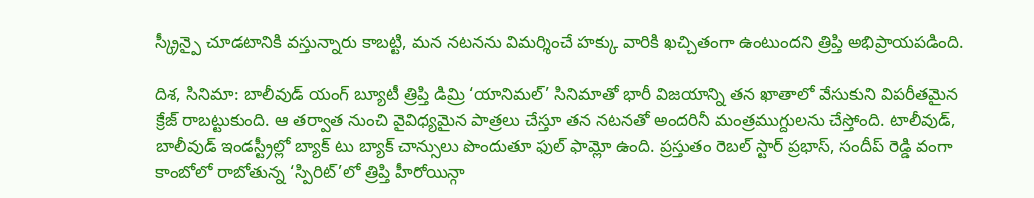స్క్రీన్పై చూడటానికి వస్తున్నారు కాబట్టి, మన నటనను విమర్శించే హక్కు వారికి ఖచ్చితంగా ఉంటుందని త్రిప్తి అభిప్రాయపడింది.

దిశ, సినిమా: బాలీవుడ్ యంగ్ బ్యూటీ త్రిప్తి డిమ్రి ‘యానిమల్’ సినిమాతో భారీ విజయాన్ని తన ఖాతాలో వేసుకుని విపరీతమైన క్రేజ్ రాబట్టుకుంది. ఆ తర్వాత నుంచి వైవిధ్యమైన పాత్రలు చేస్తూ తన నటనతో అందరినీ మంత్రముగ్దులను చేస్తోంది. టాలీవుడ్, బాలీవుడ్ ఇండస్ట్రీల్లో బ్యాక్ టు బ్యాక్ చాన్సులు పొందుతూ ఫుల్ ఫామ్లో ఉంది. ప్రస్తుతం రెబల్ స్టార్ ప్రభాస్, సందీప్ రెడ్డి వంగా కాంబోలో రాబోతున్న ‘స్పిరిట్’లో త్రిప్తి హీరోయిన్గా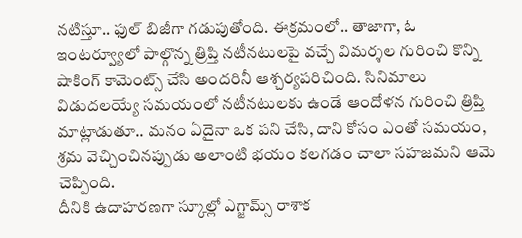నటిస్తూ.. ఫుల్ బిజీగా గడుపుతోంది. ఈక్రమంలో.. తాజాగా, ఓ ఇంటర్వ్యూలో పాల్గొన్న త్రిప్తి నటీనటులపై వచ్చే విమర్శల గురించి కొన్ని షాకింగ్ కామెంట్స్ చేసి అందరినీ ఆశ్చర్యపరిచింది. సినిమాలు విడుదలయ్యే సమయంలో నటీనటులకు ఉండే ఆందోళన గురించి త్రిప్తి మాట్లాడుతూ.. మనం ఏదైనా ఒక పని చేసి, దాని కోసం ఎంతో సమయం, శ్రమ వెచ్చించినప్పుడు అలాంటి భయం కలగడం చాలా సహజమని ఆమె చెప్పింది.
దీనికి ఉదాహరణగా స్కూల్లో ఎగ్జామ్స్ రాశాక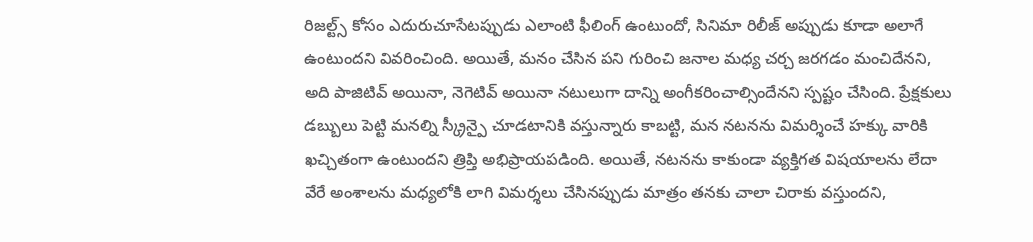రిజల్ట్స్ కోసం ఎదురుచూసేటప్పుడు ఎలాంటి ఫీలింగ్ ఉంటుందో, సినిమా రిలీజ్ అప్పుడు కూడా అలాగే ఉంటుందని వివరించింది. అయితే, మనం చేసిన పని గురించి జనాల మధ్య చర్చ జరగడం మంచిదేనని, అది పాజిటివ్ అయినా, నెగెటివ్ అయినా నటులుగా దాన్ని అంగీకరించాల్సిందేనని స్పష్టం చేసింది. ప్రేక్షకులు డబ్బులు పెట్టి మనల్ని స్క్రీన్పై చూడటానికి వస్తున్నారు కాబట్టి, మన నటనను విమర్శించే హక్కు వారికి ఖచ్చితంగా ఉంటుందని త్రిప్తి అభిప్రాయపడింది. అయితే, నటనను కాకుండా వ్యక్తిగత విషయాలను లేదా వేరే అంశాలను మధ్యలోకి లాగి విమర్శలు చేసినప్పుడు మాత్రం తనకు చాలా చిరాకు వస్తుందని,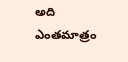అది ఎంతమాత్రం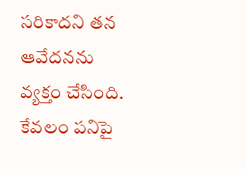సరికాదని తన ఆవేదనను వ్యక్తం చేసింది. కేవలం పనిపై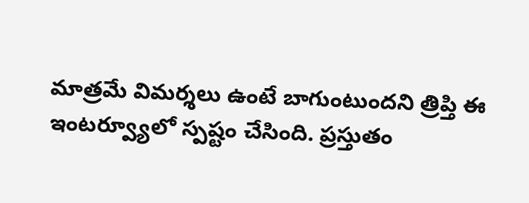మాత్రమే విమర్శలు ఉంటే బాగుంటుందని త్రిప్తి ఈ ఇంటర్వ్యూలో స్పష్టం చేసింది. ప్రస్తుతం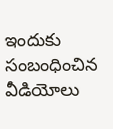ఇందుకు సంబంధించిన వీడియోలు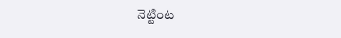నెట్టింట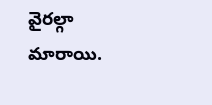వైరల్గా మారాయి.